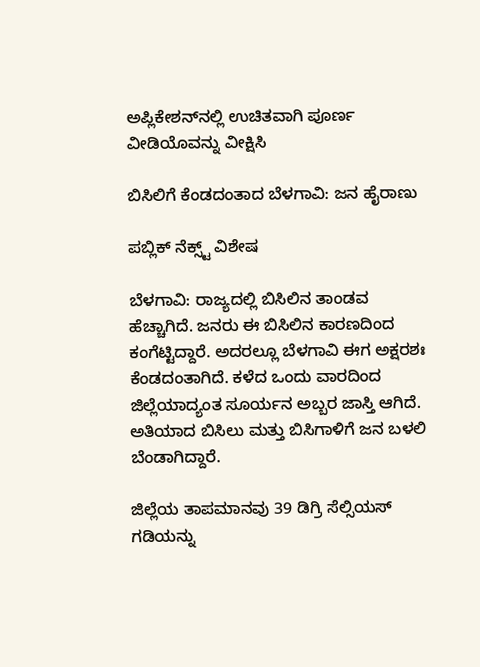ಅಪ್ಲಿಕೇಶನ್‌ನಲ್ಲಿ ಉಚಿತವಾಗಿ ಪೂರ್ಣ ವೀಡಿಯೊವನ್ನು ವೀಕ್ಷಿಸಿ

ಬಿಸಿಲಿಗೆ ಕೆಂಡದಂತಾದ ಬೆಳಗಾವಿ: ಜನ ಹೈರಾಣು

ಪಬ್ಲಿಕ್ ನೆಕ್ಸ್ಟ್ ವಿಶೇಷ

ಬೆಳಗಾವಿ: ರಾಜ್ಯದಲ್ಲಿ ಬಿಸಿಲಿನ ತಾಂಡವ ಹೆಚ್ಚಾಗಿದೆ. ಜನರು ಈ ಬಿಸಿಲಿನ ಕಾರಣದಿಂದ ಕಂಗೆಟ್ಟಿದ್ದಾರೆ. ಅದರಲ್ಲೂ ಬೆಳಗಾವಿ ಈಗ ಅಕ್ಷರಶಃ ಕೆಂಡದಂತಾಗಿದೆ. ಕಳೆದ ಒಂದು ವಾರದಿಂದ ಜಿಲ್ಲೆಯಾದ್ಯಂತ ಸೂರ್ಯನ ಅಬ್ಬರ ಜಾಸ್ತಿ ಆಗಿದೆ. ಅತಿಯಾದ ಬಿಸಿಲು ಮತ್ತು ಬಿಸಿಗಾಳಿಗೆ ಜನ ಬಳಲಿ ಬೆಂಡಾಗಿದ್ದಾರೆ.

ಜಿಲ್ಲೆಯ ತಾಪಮಾನವು 39 ಡಿಗ್ರಿ ಸೆಲ್ಸಿಯಸ್ ಗಡಿಯನ್ನು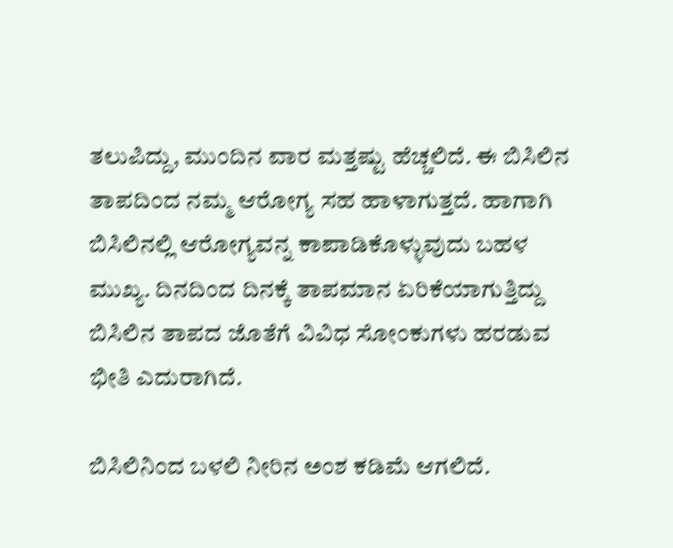ತಲುಪಿದ್ದು, ಮುಂದಿನ ವಾರ ಮತ್ತಷ್ಟು ಹೆಚ್ಚಲಿದೆ. ಈ ಬಿಸಿಲಿನ ತಾಪದಿಂದ ನಮ್ಮ ಆರೋಗ್ಯ ಸಹ ಹಾಳಾಗುತ್ತದೆ. ಹಾಗಾಗಿ ಬಿಸಿಲಿನಲ್ಲಿ ಆರೋಗ್ಯವನ್ನ ಕಾಪಾಡಿಕೊಳ್ಳುವುದು ಬಹಳ ಮುಖ್ಯ. ದಿನದಿಂದ ದಿನಕ್ಕೆ ತಾಪಮಾನ ಏರಿಕೆಯಾಗುತ್ತಿದ್ದು ಬಿಸಿಲಿನ ತಾಪದ ಜೊತೆಗೆ ವಿವಿಧ ಸೋಂಕುಗಳು ಹರಡುವ ಭೀತಿ ಎದುರಾಗಿದೆ.

ಬಿಸಿಲಿನಿಂದ ಬಳಲಿ ನೀರಿನ ಅಂಶ ಕಡಿಮೆ ಆಗಲಿದೆ.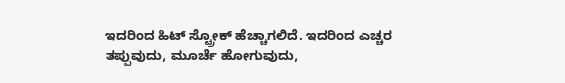ಇದರಿಂದ ಹಿಟ್ ಸ್ಟ್ರೋಕ್ ಹೆಚ್ಚಾಗಲಿದೆ. ಇದರಿಂದ ಎಚ್ಚರ ತಪ್ಪುವುದು, ಮೂರ್ಚೆ ಹೋಗುವುದು,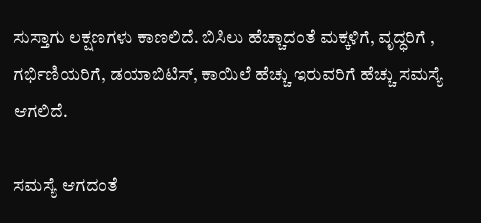ಸುಸ್ತಾಗು ಲಕ್ಷಣಗಳು ಕಾಣಲಿದೆ. ಬಿಸಿಲು ಹೆಚ್ಚಾದಂತೆ ಮಕ್ಕಳಿಗೆ, ವೃದ್ಧರಿಗೆ , ಗರ್ಭಿಣಿಯರಿಗೆ, ಡಯಾಬಿಟಿಸ್, ಕಾಯಿಲೆ ಹೆಚ್ಚು ಇರುವರಿಗೆ ಹೆಚ್ಚು ಸಮಸ್ಯೆ ಆಗಲಿದೆ.

ಸಮಸ್ಯೆ ಆಗದಂತೆ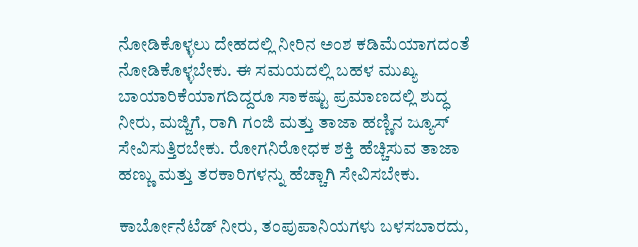ನೋಡಿಕೊಳ್ಳಲು ದೇಹದಲ್ಲಿ ನೀರಿನ ಅಂಶ ಕಡಿಮೆಯಾಗದಂತೆ ನೋಡಿಕೊಳ್ಳಬೇಕು. ಈ ಸಮಯದಲ್ಲಿ ಬಹಳ ಮುಖ್ಯ ಬಾಯಾರಿಕೆಯಾಗದಿದ್ದರೂ ಸಾಕಷ್ಟು ಪ್ರಮಾಣದಲ್ಲಿ ಶುದ್ಧ ನೀರು, ಮಜ್ಜಿಗೆ, ರಾಗಿ ಗಂಜಿ ಮತ್ತು ತಾಜಾ ಹಣ್ಣಿನ ಜ್ಯೂಸ್ ಸೇವಿಸುತ್ತಿರಬೇಕು. ರೋಗನಿರೋಧಕ ಶಕ್ತಿ ಹೆಚ್ಚಿಸುವ ತಾಜಾ ಹಣ್ಣು ಮತ್ತು ತರಕಾರಿಗಳನ್ನು ಹೆಚ್ಚಾಗಿ ಸೇವಿಸಬೇಕು.

ಕಾರ್ಬೋನೆಟೆಡ್ ನೀರು, ತಂಪುಪಾನಿಯಗಳು ಬಳಸಬಾರದು,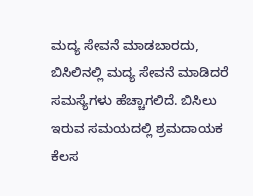ಮದ್ಯ ಸೇವನೆ ಮಾಡಬಾರದು, ಬಿಸಿಲಿನಲ್ಲಿ ಮದ್ಯ ಸೇವನೆ ಮಾಡಿದರೆ ಸಮಸ್ಯೆಗಳು ಹೆಚ್ಚಾಗಲಿದೆ. ಬಿಸಿಲು ಇರುವ ಸಮಯದಲ್ಲಿ ಶ್ರಮದಾಯಕ ಕೆಲಸ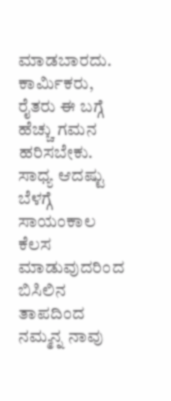ಮಾಡಬಾರದು. ಕಾರ್ಮಿಕರು, ರೈತರು ಈ ಬಗ್ಗೆ ಹೆಚ್ಚು ಗಮನ ಹರಿಸಬೇಕು‌. ಸಾಧ್ಯ ಆದಷ್ಟು ಬೆಳಗ್ಗೆ ಸಾಯಂಕಾಲ ಕೆಲಸ ಮಾಡುವುದರಿಂದ ಬಿಸಿಲಿನ ತಾಪದಿಂದ ನಮ್ಮನ್ನ ನಾವು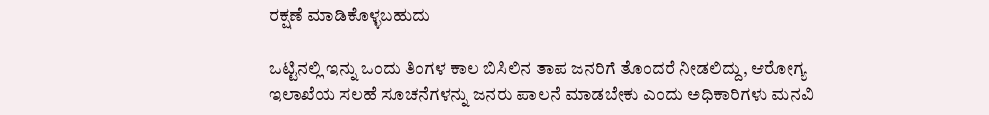ರಕ್ಷಣೆ ಮಾಡಿಕೊಳ್ಳಬಹುದು

ಒಟ್ಟಿನಲ್ಲಿ ಇನ್ನು ಒಂದು ತಿಂಗಳ ಕಾಲ ಬಿಸಿಲಿನ ತಾಪ ಜನರಿಗೆ ತೊಂದರೆ ನೀಡಲಿದ್ದು, ಆರೋಗ್ಯ ಇಲಾಖೆಯ ಸಲಹೆ ಸೂಚನೆಗಳನ್ನು ಜನರು ಪಾಲನೆ ಮಾಡಬೇಕು ಎಂದು ಅಧಿಕಾರಿಗಳು ಮನವಿ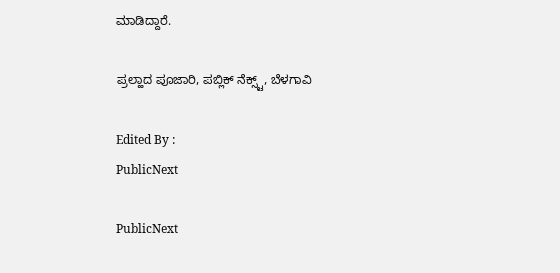ಮಾಡಿದ್ದಾರೆ.

ಪ್ರಲ್ಹಾದ ಪೂಜಾರಿ, ಪಬ್ಲಿಕ್ ನೆಕ್ಸ್ಟ್, ಬೆಳಗಾವಿ

Edited By :
PublicNext

PublicNext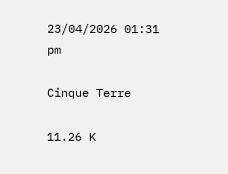23/04/2026 01:31 pm

Cinque Terre

11.26 K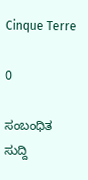Cinque Terre

0

ಸಂಬಂಧಿತ ಸುದ್ದಿ